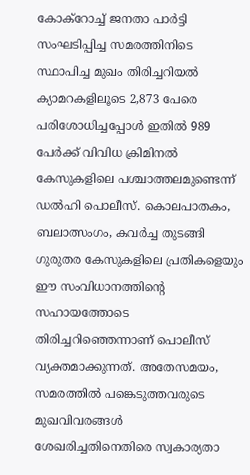കോക്റോച്ച് ജനതാ പാർട്ടി സംഘടിപ്പിച്ച സമരത്തിനിടെ സ്ഥാപിച്ച മുഖം തിരിച്ചറിയൽ ക്യാമറകളിലൂടെ 2,873 പേരെ പരിശോധിച്ചപ്പോൾ ഇതിൽ 989 പേർക്ക് വിവിധ ക്രിമിനൽ കേസുകളിലെ പശ്ചാത്തലമുണ്ടെന്ന് ഡൽഹി പൊലീസ്. കൊലപാതകം, ബലാത്സംഗം, കവർച്ച തുടങ്ങി ഗുരുതര കേസുകളിലെ പ്രതികളെയും ഈ സംവിധാനത്തിന്റെ സഹായത്തോടെ തിരിച്ചറിഞ്ഞെന്നാണ് പൊലീസ് വ്യക്തമാക്കുന്നത്. അതേസമയം, സമരത്തിൽ പങ്കെടുത്തവരുടെ മുഖവിവരങ്ങൾ ശേഖരിച്ചതിനെതിരെ സ്വകാര്യതാ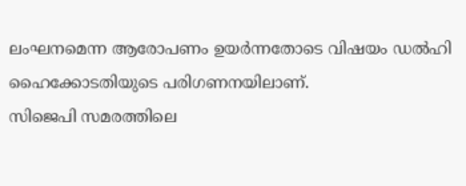ലംഘനമെന്ന ആരോപണം ഉയർന്നതോടെ വിഷയം ഡൽഹി ഹൈക്കോടതിയുടെ പരിഗണനയിലാണ്.
സിജെപി സമരത്തിലെ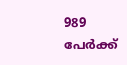989 പേർക്ക്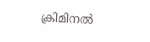ക്രിമിനൽ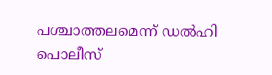പശ്ചാത്തലമെന്ന് ഡൽഹി പൊലീസ്